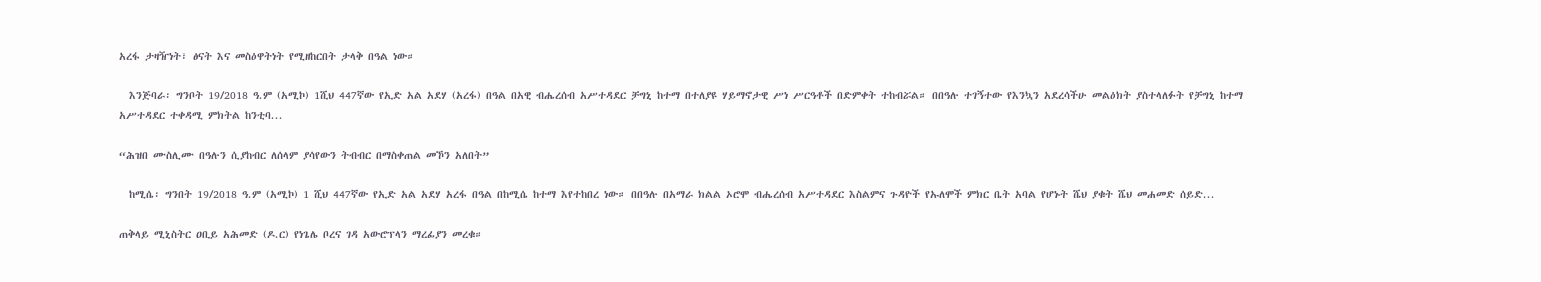አረፋ ታዛዥነት፣ ፅናት እና መስዕዋትነት የሚዘከርበት ታላቅ በዓል ነው።

  እንጅባራ፡ ግንቦት 19/2018 ዓ.ም (አሚኮ) 1ሺህ 447ኛው የኢድ አል አደሃ (አረፋ) በዓል በአዊ ብሔረሰብ አሥተዳደር ቻግኒ ከተማ በተለያዩ ሃይማኖታዊ ሥነ ሥርዓቶች በድምቀት ተከብሯል። በበዓሉ ተገኝተው የእንኳን አደረሳችሁ መልዕክት ያስተላለፉት የቻግኒ ከተማ አሥተዳደር ተቀዳሚ ምክትል ከንቲባ...

“ሕዝበ ሙስሊሙ በዓሉን ሲያከብር ለሰላም ያሳየውን ትብብር በማስቀጠል መኾን አለበት”

  ከሚሴ፡ ግንበት 19/2018 ዓ.ም (አሚኮ) 1 ሺህ 447ኛው የኢድ አል አደሃ አረፋ በዓል በከሚሴ ከተማ እየተከበረ ነው። በበዓሉ በአማራ ክልል ኦሮሞ ብሔረሰብ አሥተዳደር እስልምና ጉዳዮች የኡለሞች ምክር ቤት አባል የሆኑት ሼህ ያቁት ሼህ መሐመድ ሰይድ...

ጠቅላይ ሚኒስትር ዐቢይ አሕመድ (ዶ.ር) የነጌሌ ቦረና ገዳ አውሮፕላን ማረፊያን መረቁ።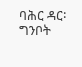ባሕር ዳር፡ ግንቦት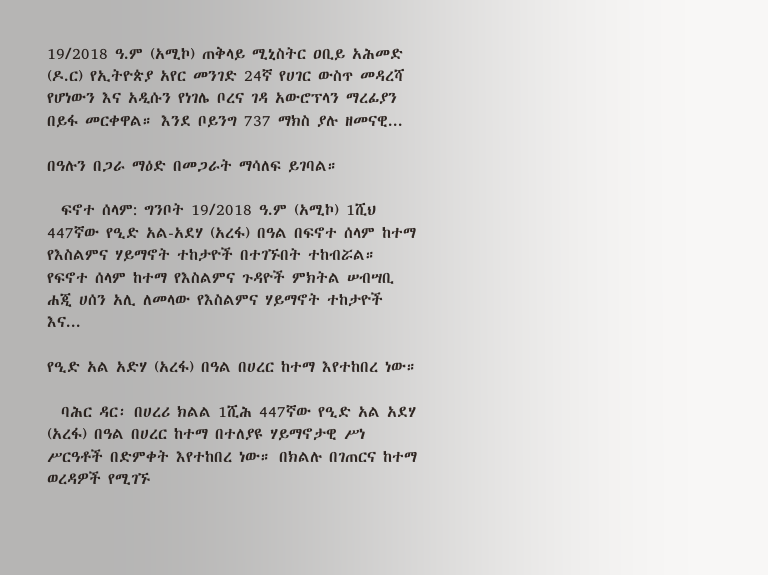19/2018 ዓ.ም (አሚኮ) ጠቅላይ ሚኒስትር ዐቢይ አሕመድ (ዶ.ር) የኢትዮጵያ አየር መንገድ 24ኛ የሀገር ውስጥ መዳረሻ የሆነውን እና አዲሱን የነገሌ ቦረና ገዳ አውሮፕላን ማረፊያን በይፋ መርቀዋል። እንደ ቦይንግ 737 ማክስ ያሉ ዘመናዊ...

በዓሉን በጋራ ማዕድ በመጋራት ማሳለፍ ይገባል።

  ፍኖተ ሰላም: ግንቦት 19/2018 ዓ.ም (አሚኮ) 1ሺህ 447ኛው የዒድ አል-አደሃ (አረፋ) በዓል በፍኖተ ሰላም ከተማ የእስልምና ሃይማኖት ተከታዮች በተገኙበት ተከብሯል። የፍኖተ ሰላም ከተማ የእስልምና ጉዳዮች ምክትል ሠብሣቢ ሐጂ ሀሰን አሊ ለመላው የእስልምና ሃይማኖት ተከታዮች እና...

የዒድ አል አድሃ (አረፋ) በዓል በሀረር ከተማ እየተከበረ ነው።

  ባሕር ዳር፡ በሀረሪ ክልል 1ሺሕ 447ኛው የዒድ አል አደሃ (አረፋ) በዓል በሀረር ከተማ በተለያዩ ሃይማኖታዊ ሥነ ሥርዓቶች በድምቀት እየተከበረ ነው። በክልሉ በገጠርና ከተማ ወረዳዎች የሚገኙ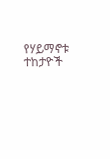የሃይማኖቱ ተከታዮች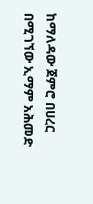ከማለዳው ጀምሮ በሀረር በሚገኘው ኢማም አሕመድ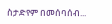ስታድየም በመሰባሰብ...